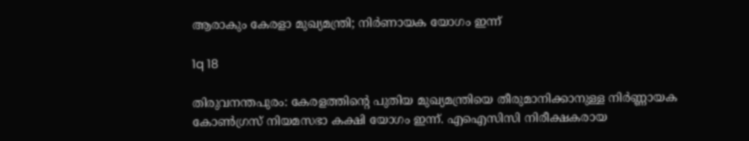ആരാകും കേരളാ മുഖ്യമന്ത്രി; നിര്‍ണായക യോഗം ഇന്ന്

1q 18

തിരുവനന്തപുരം: കേരളത്തിന്റെ പുതിയ മുഖ്യമന്ത്രിയെ തീരുമാനിക്കാനുള്ള നിര്‍ണ്ണായക കോണ്‍ഗ്രസ് നിയമസഭാ കക്ഷി യോഗം ഇന്ന്. എഐസിസി നിരീക്ഷകരായ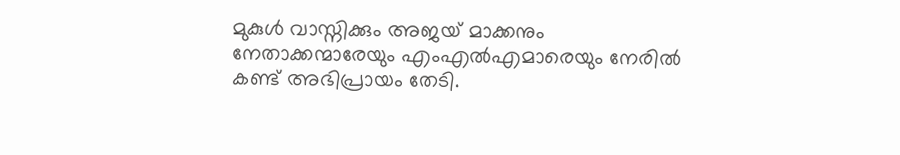മുകുള്‍ വാസ്നിക്കും അജയ് മാക്കനും നേതാക്കന്മാരേയും എംഎല്‍എമാരെയും നേരില്‍ കണ്ട് അഭിപ്രായം തേടി.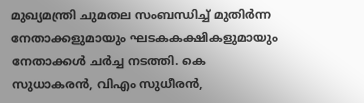മുഖ്യമന്ത്രി ചുമതല സംബന്ധിച്ച് മുതിര്‍ന്ന നേതാക്കളുമായും ഘടകകക്ഷികളുമായും നേതാക്കള്‍ ചര്‍ച്ച നടത്തി. കെ സുധാകരന്‍, വിഎം സുധീരന്‍,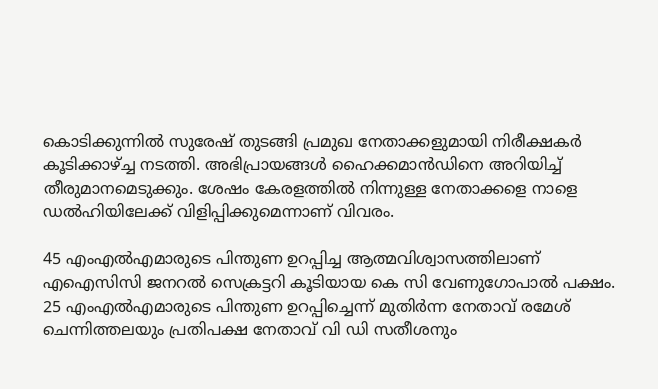കൊടിക്കുന്നില്‍ സുരേഷ് തുടങ്ങി പ്രമുഖ നേതാക്കളുമായി നിരീക്ഷകര്‍ കൂടിക്കാഴ്ച്ച നടത്തി. അഭിപ്രായങ്ങള്‍ ഹൈക്കമാന്‍ഡിനെ അറിയിച്ച് തീരുമാനമെടുക്കും. ശേഷം കേരളത്തില്‍ നിന്നുള്ള നേതാക്കളെ നാളെ ഡല്‍ഹിയിലേക്ക് വിളിപ്പിക്കുമെന്നാണ് വിവരം.

45 എംഎല്‍എമാരുടെ പിന്തുണ ഉറപ്പിച്ച ആത്മവിശ്വാസത്തിലാണ് എഐസിസി ജനറല്‍ സെക്രട്ടറി കൂടിയായ കെ സി വേണുഗോപാല്‍ പക്ഷം. 25 എംഎല്‍എമാരുടെ പിന്തുണ ഉറപ്പിച്ചെന്ന് മുതിര്‍ന്ന നേതാവ് രമേശ് ചെന്നിത്തലയും പ്രതിപക്ഷ നേതാവ് വി ഡി സതീശനും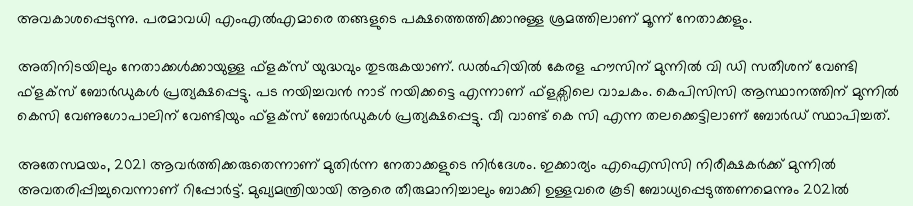അവകാശപ്പെടുന്നു. പരമാവധി എംഎല്‍എമാരെ തങ്ങളുടെ പക്ഷത്തെത്തിക്കാനുള്ള ശ്രമത്തിലാണ് മൂന്ന് നേതാക്കളും.

അതിനിടയിലും നേതാക്കള്‍ക്കായുള്ള ഫ്ളക്സ് യുദ്ധവും തുടരുകയാണ്. ഡല്‍ഹിയില്‍ കേരള ഹൗസിന് മുന്നില്‍ വി ഡി സതീശന് വേണ്ടി ഫ്ളക്സ് ബോര്‍ഡുകള്‍ പ്രത്യക്ഷപ്പെട്ടു. പട നയിച്ചവന്‍ നാട് നയിക്കട്ടെ എന്നാണ് ഫ്ളക്സിലെ വാചകം. കെപിസിസി ആസ്ഥാനത്തിന് മുന്നില്‍ കെസി വേണുഗോപാലിന് വേണ്ടിയും ഫ്ളക്സ് ബോര്‍ഡുകള്‍ പ്രത്യക്ഷപ്പെട്ടു. വീ വാണ്ട് കെ സി എന്ന തലക്കെട്ടിലാണ് ബോര്‍ഡ് സ്ഥാപിച്ചത്.

അതേസമയം, 2021 ആവര്‍ത്തിക്കരുതെന്നാണ് മുതിര്‍ന്ന നേതാക്കളുടെ നിര്‍ദേശം. ഇക്കാര്യം എഐസിസി നിരീക്ഷകര്‍ക്ക് മുന്നില്‍ അവതരിപ്പിച്ചുവെന്നാണ് റിപ്പോര്‍ട്ട്. മുഖ്യമന്ത്രിയായി ആരെ തീരുമാനിച്ചാലും ബാക്കി ഉള്ളവരെ കൂടി ബോധ്യപ്പെടുത്തണമെന്നും 2021ല്‍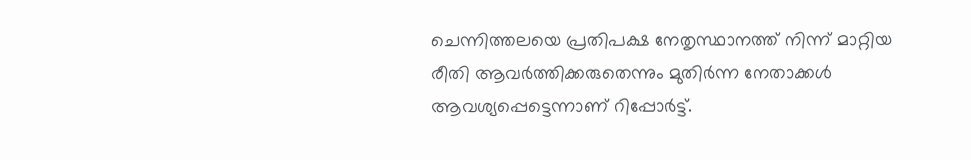ചെന്നിത്തലയെ പ്രതിപക്ഷ നേതൃസ്ഥാനത്ത് നിന്ന് മാറ്റിയ രീതി ആവര്‍ത്തിക്കരുതെന്നും മുതിര്‍ന്ന നേതാക്കള്‍ ആവശ്യപ്പെട്ടെന്നാണ് റിപ്പോര്‍ട്ട്.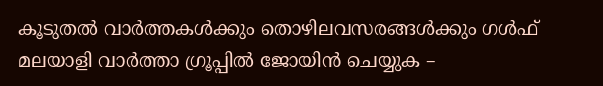കൂടുതല്‍ വാര്‍ത്തകള്‍ക്കും തൊഴിലവസരങ്ങള്‍ക്കും ഗള്‍ഫ് മലയാളി വാര്‍ത്താ ഗ്രൂപ്പില്‍ ജോയിന്‍ ചെയ്യുക –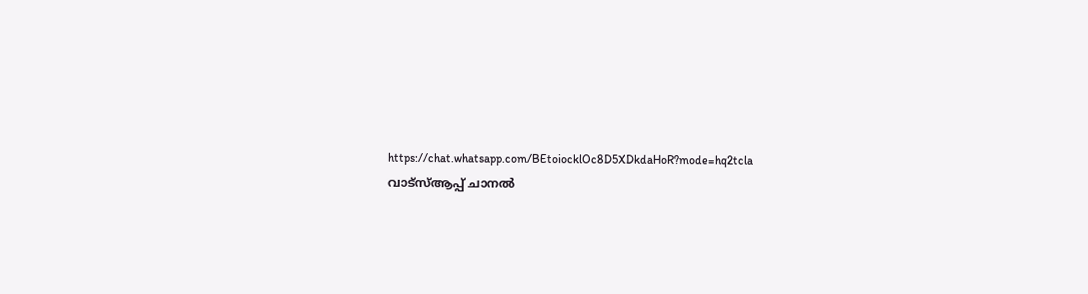https://chat.whatsapp.com/BEtoiocklOc8D5XDkdaHoR?mode=hq2tcla
വാട്‌സ്ആപ്പ് ചാനല്‍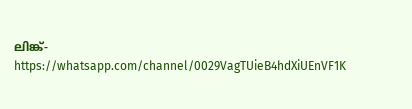ലിങ്ക്- https://whatsapp.com/channel/0029VagTUieB4hdXiUEnVF1K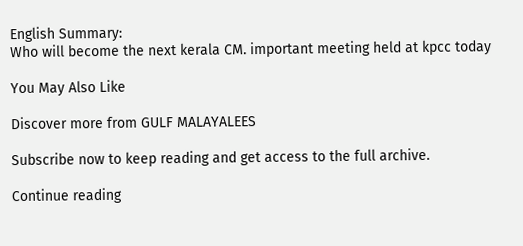English Summary:
Who will become the next kerala CM. important meeting held at kpcc today

You May Also Like

Discover more from GULF MALAYALEES

Subscribe now to keep reading and get access to the full archive.

Continue reading